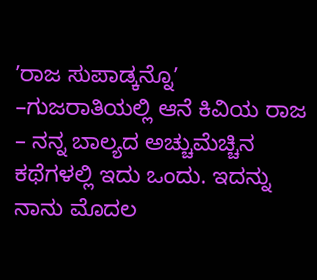ʼರಾಜ ಸುಪಾಡ್ಕನ್ನೊʼ –ಗುಜರಾತಿಯಲ್ಲಿ ಆನೆ ಕಿವಿಯ ರಾಜ – ನನ್ನ ಬಾಲ್ಯದ ಅಚ್ಚುಮೆಚ್ಚಿನ ಕಥೆಗಳಲ್ಲಿ ಇದು ಒಂದು. ಇದನ್ನು ನಾನು ಮೊದಲ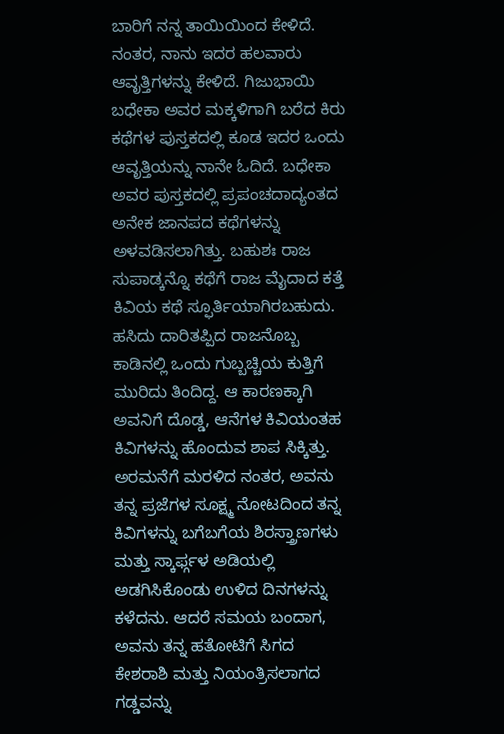ಬಾರಿಗೆ ನನ್ನ ತಾಯಿಯಿಂದ ಕೇಳಿದೆ. ನಂತರ, ನಾನು ಇದರ ಹಲವಾರು ಆವೃತ್ತಿಗಳನ್ನು ಕೇಳಿದೆ. ಗಿಜುಭಾಯಿ ಬಧೇಕಾ ಅವರ ಮಕ್ಕಳಿಗಾಗಿ ಬರೆದ ಕಿರು ಕಥೆಗಳ ಪುಸ್ತಕದಲ್ಲಿ ಕೂಡ ಇದರ ಒಂದು ಆವೃತ್ತಿಯನ್ನು ನಾನೇ ಓದಿದೆ. ಬಧೇಕಾ ಅವರ ಪುಸ್ತಕದಲ್ಲಿ ಪ್ರಪಂಚದಾದ್ಯಂತದ ಅನೇಕ ಜಾನಪದ ಕಥೆಗಳನ್ನು ಅಳವಡಿಸಲಾಗಿತ್ತು. ಬಹುಶಃ ರಾಜ ಸುಪಾಡ್ಕನ್ನೊ ಕಥೆಗೆ ರಾಜ ಮೈದಾದ ಕತ್ತೆ ಕಿವಿಯ ಕಥೆ ಸ್ಫೂರ್ತಿಯಾಗಿರಬಹುದು.
ಹಸಿದು ದಾರಿತಪ್ಪಿದ ರಾಜನೊಬ್ಬ ಕಾಡಿನಲ್ಲಿ ಒಂದು ಗುಬ್ಬಚ್ಚಿಯ ಕುತ್ತಿಗೆ ಮುರಿದು ತಿಂದಿದ್ದ. ಆ ಕಾರಣಕ್ಕಾಗಿ ಅವನಿಗೆ ದೊಡ್ಡ, ಆನೆಗಳ ಕಿವಿಯಂತಹ ಕಿವಿಗಳನ್ನು ಹೊಂದುವ ಶಾಪ ಸಿಕ್ಕಿತ್ತು. ಅರಮನೆಗೆ ಮರಳಿದ ನಂತರ, ಅವನು ತನ್ನ ಪ್ರಜೆಗಳ ಸೂಕ್ಷ್ಮ ನೋಟದಿಂದ ತನ್ನ ಕಿವಿಗಳನ್ನು ಬಗೆಬಗೆಯ ಶಿರಸ್ತ್ರಾಣಗಳು ಮತ್ತು ಸ್ಕಾರ್ಫ್ಗಳ ಅಡಿಯಲ್ಲಿ ಅಡಗಿಸಿಕೊಂಡು ಉಳಿದ ದಿನಗಳನ್ನು ಕಳೆದನು. ಆದರೆ ಸಮಯ ಬಂದಾಗ, ಅವನು ತನ್ನ ಹತೋಟಿಗೆ ಸಿಗದ ಕೇಶರಾಶಿ ಮತ್ತು ನಿಯಂತ್ರಿಸಲಾಗದ ಗಡ್ಡವನ್ನು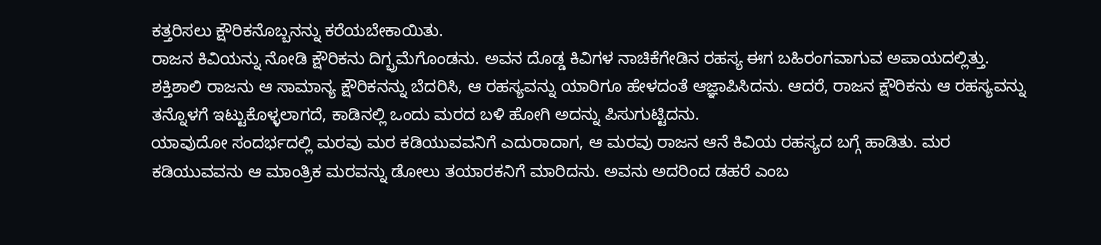ಕತ್ತರಿಸಲು ಕ್ಷೌರಿಕನೊಬ್ಬನನ್ನು ಕರೆಯಬೇಕಾಯಿತು.
ರಾಜನ ಕಿವಿಯನ್ನು ನೋಡಿ ಕ್ಷೌರಿಕನು ದಿಗ್ಭ್ರಮೆಗೊಂಡನು. ಅವನ ದೊಡ್ಡ ಕಿವಿಗಳ ನಾಚಿಕೆಗೇಡಿನ ರಹಸ್ಯ ಈಗ ಬಹಿರಂಗವಾಗುವ ಅಪಾಯದಲ್ಲಿತ್ತು. ಶಕ್ತಿಶಾಲಿ ರಾಜನು ಆ ಸಾಮಾನ್ಯ ಕ್ಷೌರಿಕನನ್ನು ಬೆದರಿಸಿ, ಆ ರಹಸ್ಯವನ್ನು ಯಾರಿಗೂ ಹೇಳದಂತೆ ಆಜ್ಞಾಪಿಸಿದನು. ಆದರೆ, ರಾಜನ ಕ್ಷೌರಿಕನು ಆ ರಹಸ್ಯವನ್ನು ತನ್ನೊಳಗೆ ಇಟ್ಟುಕೊಳ್ಳಲಾಗದೆ, ಕಾಡಿನಲ್ಲಿ ಒಂದು ಮರದ ಬಳಿ ಹೋಗಿ ಅದನ್ನು ಪಿಸುಗುಟ್ಟಿದನು.
ಯಾವುದೋ ಸಂದರ್ಭದಲ್ಲಿ ಮರವು ಮರ ಕಡಿಯುವವನಿಗೆ ಎದುರಾದಾಗ, ಆ ಮರವು ರಾಜನ ಆನೆ ಕಿವಿಯ ರಹಸ್ಯದ ಬಗ್ಗೆ ಹಾಡಿತು. ಮರ ಕಡಿಯುವವನು ಆ ಮಾಂತ್ರಿಕ ಮರವನ್ನು ಡೋಲು ತಯಾರಕನಿಗೆ ಮಾರಿದನು. ಅವನು ಅದರಿಂದ ಡಹರೆ ಎಂಬ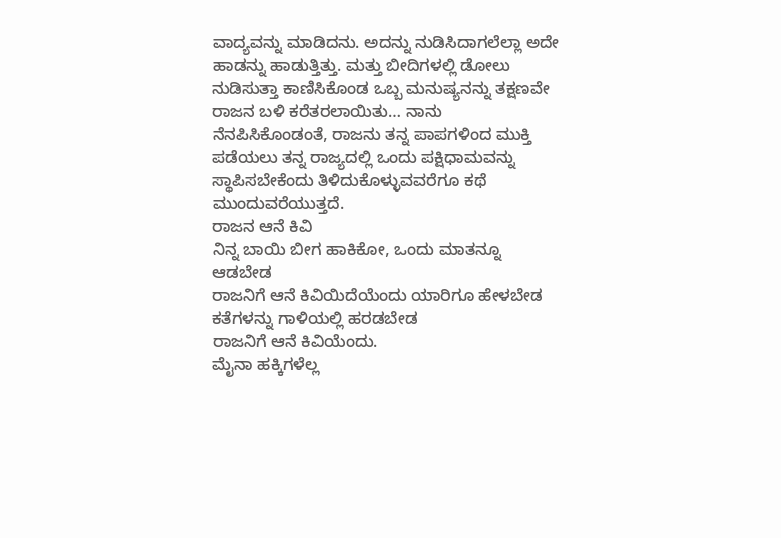ವಾದ್ಯವನ್ನು ಮಾಡಿದನು. ಅದನ್ನು ನುಡಿಸಿದಾಗಲೆಲ್ಲಾ ಅದೇ ಹಾಡನ್ನು ಹಾಡುತ್ತಿತ್ತು. ಮತ್ತು ಬೀದಿಗಳಲ್ಲಿ ಡೋಲು ನುಡಿಸುತ್ತಾ ಕಾಣಿಸಿಕೊಂಡ ಒಬ್ಬ ಮನುಷ್ಯನನ್ನು ತಕ್ಷಣವೇ ರಾಜನ ಬಳಿ ಕರೆತರಲಾಯಿತು… ನಾನು ನೆನಪಿಸಿಕೊಂಡಂತೆ, ರಾಜನು ತನ್ನ ಪಾಪಗಳಿಂದ ಮುಕ್ತಿ ಪಡೆಯಲು ತನ್ನ ರಾಜ್ಯದಲ್ಲಿ ಒಂದು ಪಕ್ಷಿಧಾಮವನ್ನು ಸ್ಥಾಪಿಸಬೇಕೆಂದು ತಿಳಿದುಕೊಳ್ಳುವವರೆಗೂ ಕಥೆ ಮುಂದುವರೆಯುತ್ತದೆ.
ರಾಜನ ಆನೆ ಕಿವಿ
ನಿನ್ನ ಬಾಯಿ ಬೀಗ ಹಾಕಿಕೋ, ಒಂದು ಮಾತನ್ನೂ ಆಡಬೇಡ
ರಾಜನಿಗೆ ಆನೆ ಕಿವಿಯಿದೆಯೆಂದು ಯಾರಿಗೂ ಹೇಳಬೇಡ
ಕತೆಗಳನ್ನು ಗಾಳಿಯಲ್ಲಿ ಹರಡಬೇಡ
ರಾಜನಿಗೆ ಆನೆ ಕಿವಿಯೆಂದು.
ಮೈನಾ ಹಕ್ಕಿಗಳೆಲ್ಲ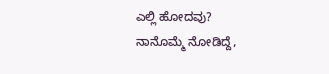ಎಲ್ಲಿ ಹೋದವು?
ನಾನೊಮ್ಮೆ ನೋಡಿದ್ದೆ,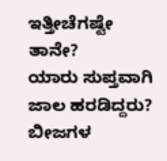ಇತ್ತೀಚೆಗಷ್ಟೇ ತಾನೇ?
ಯಾರು ಸುಪ್ತವಾಗಿ ಜಾಲ ಹರಡಿದ್ದರು?
ಬೀಜಗಳ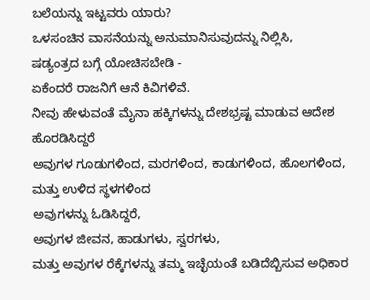ಬಲೆಯನ್ನು ಇಟ್ಟವರು ಯಾರು?
ಒಳಸಂಚಿನ ವಾಸನೆಯನ್ನು ಅನುಮಾನಿಸುವುದನ್ನು ನಿಲ್ಲಿಸಿ,
ಷಡ್ಯಂತ್ರದ ಬಗ್ಗೆ ಯೋಚಿಸಬೇಡಿ -
ಏಕೆಂದರೆ ರಾಜನಿಗೆ ಆನೆ ಕಿವಿಗಳಿವೆ.
ನೀವು ಹೇಳುವಂತೆ ಮೈನಾ ಹಕ್ಕಿಗಳನ್ನು ದೇಶಭ್ರಷ್ಟ ಮಾಡುವ ಆದೇಶ ಹೊರಡಿಸಿದ್ದರೆ
ಅವುಗಳ ಗೂಡುಗಳಿಂದ, ಮರಗಳಿಂದ, ಕಾಡುಗಳಿಂದ, ಹೊಲಗಳಿಂದ, ಮತ್ತು ಉಳಿದ ಸ್ಥಳಗಳಿಂದ
ಅವುಗಳನ್ನು ಓಡಿಸಿದ್ದರೆ,
ಅವುಗಳ ಜೀವನ, ಹಾಡುಗಳು, ಸ್ವರಗಳು,
ಮತ್ತು ಅವುಗಳ ರೆಕ್ಕೆಗಳನ್ನು ತಮ್ಮ ಇಚ್ಛೆಯಂತೆ ಬಡಿದೆಬ್ಬಿಸುವ ಅಧಿಕಾರ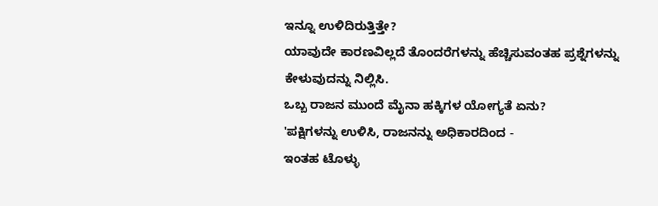ಇನ್ನೂ ಉಳಿದಿರುತ್ತಿತ್ತೇ?
ಯಾವುದೇ ಕಾರಣವಿಲ್ಲದೆ ತೊಂದರೆಗಳನ್ನು ಹೆಚ್ಚಿಸುವಂತಹ ಪ್ರಶ್ನೆಗಳನ್ನು ಕೇಳುವುದನ್ನು ನಿಲ್ಲಿಸಿ.
ಒಬ್ಬ ರಾಜನ ಮುಂದೆ ಮೈನಾ ಹಕ್ಕಿಗಳ ಯೋಗ್ಯತೆ ಏನು?
'ಪಕ್ಷಿಗಳನ್ನು ಉಳಿಸಿ, ರಾಜನನ್ನು ಅಧಿಕಾರದಿಂದ -
ಇಂತಹ ಟೊಳ್ಳು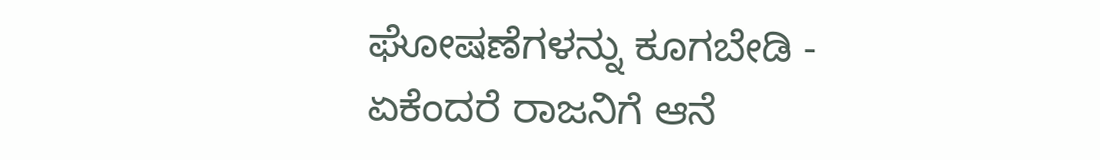ಘೋಷಣೆಗಳನ್ನು ಕೂಗಬೇಡಿ -
ಏಕೆಂದರೆ ರಾಜನಿಗೆ ಆನೆ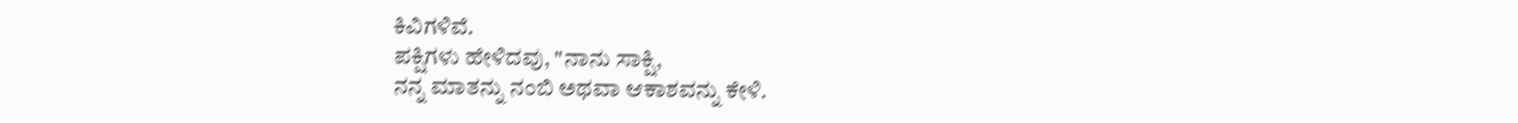ಕಿವಿಗಳಿವೆ.
ಪಕ್ಷಿಗಳು ಹೇಳಿದವು, "ನಾನು ಸಾಕ್ಷಿ,
ನನ್ನ ಮಾತನ್ನು ನಂಬಿ ಅಥವಾ ಆಕಾಶವನ್ನು ಕೇಳಿ.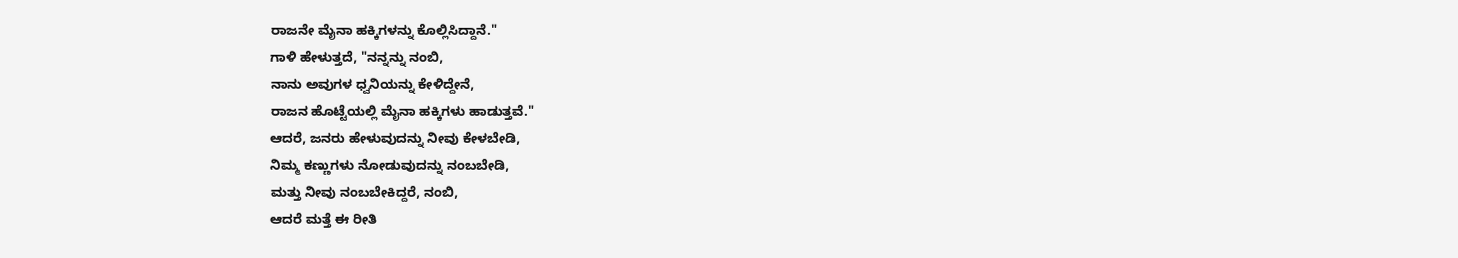ರಾಜನೇ ಮೈನಾ ಹಕ್ಕಿಗಳನ್ನು ಕೊಲ್ಲಿಸಿದ್ದಾನೆ."
ಗಾಳಿ ಹೇಳುತ್ತದೆ, "ನನ್ನನ್ನು ನಂಬಿ,
ನಾನು ಅವುಗಳ ಧ್ವನಿಯನ್ನು ಕೇಳಿದ್ದೇನೆ,
ರಾಜನ ಹೊಟ್ಟೆಯಲ್ಲಿ ಮೈನಾ ಹಕ್ಕಿಗಳು ಹಾಡುತ್ತವೆ."
ಆದರೆ, ಜನರು ಹೇಳುವುದನ್ನು ನೀವು ಕೇಳಬೇಡಿ,
ನಿಮ್ಮ ಕಣ್ಣುಗಳು ನೋಡುವುದನ್ನು ನಂಬಬೇಡಿ,
ಮತ್ತು ನೀವು ನಂಬಬೇಕಿದ್ದರೆ, ನಂಬಿ,
ಆದರೆ ಮತ್ತೆ ಈ ರೀತಿ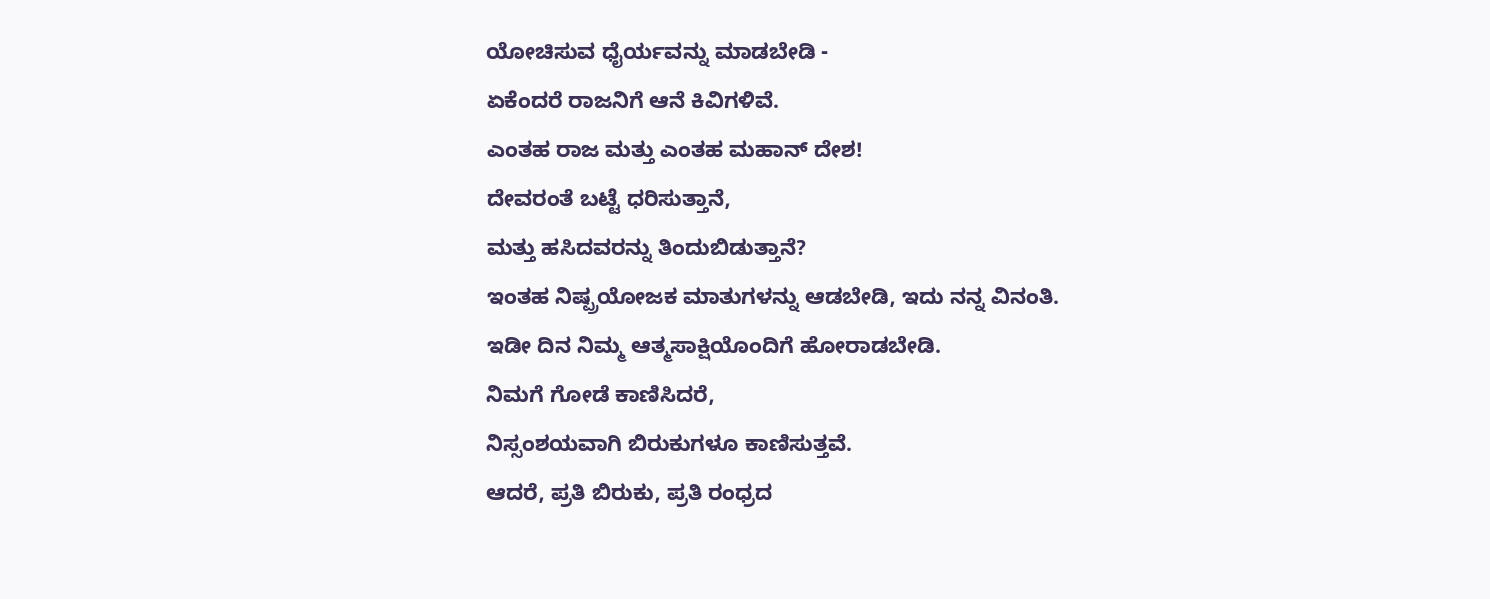ಯೋಚಿಸುವ ಧೈರ್ಯವನ್ನು ಮಾಡಬೇಡಿ -
ಏಕೆಂದರೆ ರಾಜನಿಗೆ ಆನೆ ಕಿವಿಗಳಿವೆ.
ಎಂತಹ ರಾಜ ಮತ್ತು ಎಂತಹ ಮಹಾನ್ ದೇಶ!
ದೇವರಂತೆ ಬಟ್ಟೆ ಧರಿಸುತ್ತಾನೆ,
ಮತ್ತು ಹಸಿದವರನ್ನು ತಿಂದುಬಿಡುತ್ತಾನೆ?
ಇಂತಹ ನಿಷ್ಪ್ರಯೋಜಕ ಮಾತುಗಳನ್ನು ಆಡಬೇಡಿ, ಇದು ನನ್ನ ವಿನಂತಿ.
ಇಡೀ ದಿನ ನಿಮ್ಮ ಆತ್ಮಸಾಕ್ಷಿಯೊಂದಿಗೆ ಹೋರಾಡಬೇಡಿ.
ನಿಮಗೆ ಗೋಡೆ ಕಾಣಿಸಿದರೆ,
ನಿಸ್ಸಂಶಯವಾಗಿ ಬಿರುಕುಗಳೂ ಕಾಣಿಸುತ್ತವೆ.
ಆದರೆ, ಪ್ರತಿ ಬಿರುಕು, ಪ್ರತಿ ರಂಧ್ರದ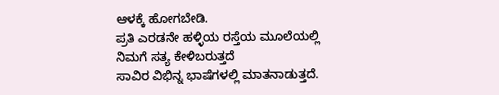ಆಳಕ್ಕೆ ಹೋಗಬೇಡಿ.
ಪ್ರತಿ ಎರಡನೇ ಹಳ್ಳಿಯ ರಸ್ತೆಯ ಮೂಲೆಯಲ್ಲಿ
ನಿಮಗೆ ಸತ್ಯ ಕೇಳಿಬರುತ್ತದೆ
ಸಾವಿರ ವಿಭಿನ್ನ ಭಾಷೆಗಳಲ್ಲಿ ಮಾತನಾಡುತ್ತದೆ.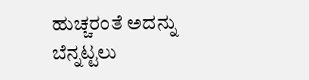ಹುಚ್ಚರಂತೆ ಅದನ್ನು ಬೆನ್ನಟ್ಟಲು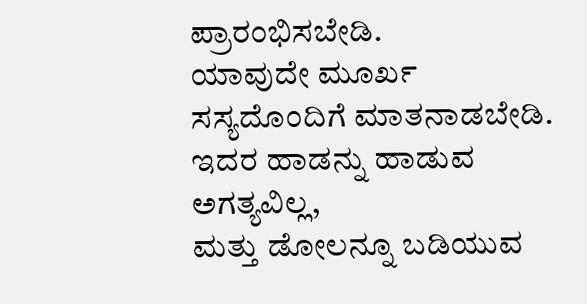ಪ್ರಾರಂಭಿಸಬೇಡಿ.
ಯಾವುದೇ ಮೂರ್ಖ ಸಸ್ಯದೊಂದಿಗೆ ಮಾತನಾಡಬೇಡಿ.
ಇದರ ಹಾಡನ್ನು ಹಾಡುವ ಅಗತ್ಯವಿಲ್ಲ,
ಮತ್ತು ಡೋಲನ್ನೂ ಬಡಿಯುವ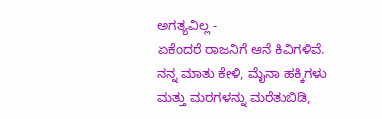ಅಗತ್ಯವಿಲ್ಲ -
ಏಕೆಂದರೆ ರಾಜನಿಗೆ ಆನೆ ಕಿವಿಗಳಿವೆ.
ನನ್ನ ಮಾತು ಕೇಳಿ, ಮೈನಾ ಹಕ್ಕಿಗಳು ಮತ್ತು ಮರಗಳನ್ನು ಮರೆತುಬಿಡಿ,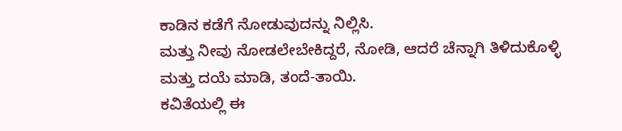ಕಾಡಿನ ಕಡೆಗೆ ನೋಡುವುದನ್ನು ನಿಲ್ಲಿಸಿ.
ಮತ್ತು ನೀವು ನೋಡಲೇಬೇಕಿದ್ದರೆ, ನೋಡಿ, ಆದರೆ ಚೆನ್ನಾಗಿ ತಿಳಿದುಕೊಳ್ಳಿ
ಮತ್ತು ದಯೆ ಮಾಡಿ, ತಂದೆ-ತಾಯಿ.
ಕವಿತೆಯಲ್ಲಿ ಈ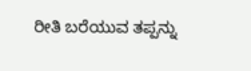ರೀತಿ ಬರೆಯುವ ತಪ್ಪನ್ನು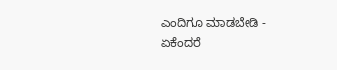ಎಂದಿಗೂ ಮಾಡಬೇಡಿ -
ಏಕೆಂದರೆ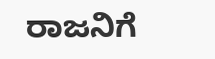ರಾಜನಿಗೆ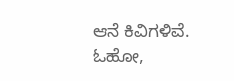ಆನೆ ಕಿವಿಗಳಿವೆ.
ಓಹೋ,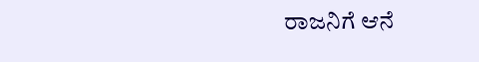ರಾಜನಿಗೆ ಆನೆ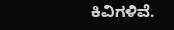ಕಿವಿಗಳಿವೆ.